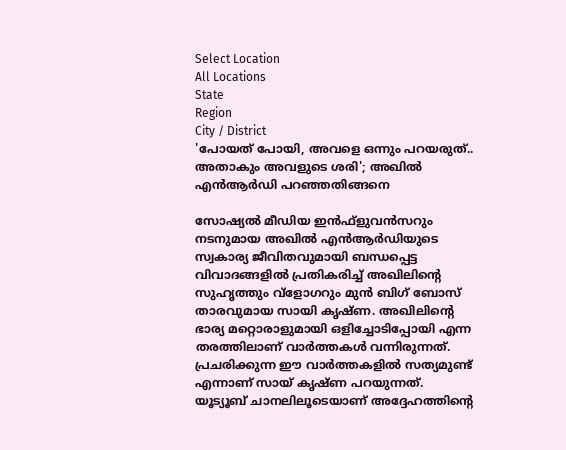Select Location
All Locations
State
Region
City / District
'പോയത് പോയി, അവളെ ഒന്നും പറയരുത്.. അതാകും അവളുടെ ശരി'; അഖില്‍ എന്‍ആര്‍ഡി പറഞ്ഞതിങ്ങനെ

സോഷ്യല്‍ മീഡിയ ഇന്‍ഫ്‌ളുവന്‍സറും നടനുമായ അഖില്‍ എന്‍ആര്‍ഡിയുടെ സ്വകാര്യ ജീവിതവുമായി ബന്ധപ്പെട്ട വിവാദങ്ങളില്‍ പ്രതികരിച്ച് അഖിലിന്റെ സുഹൃത്തും വ്‌ളോഗറും മുന്‍ ബിഗ് ബോസ് താരവുമായ സായി കൃഷ്ണ. അഖിലിന്റെ ഭാര്യ മറ്റൊരാളുമായി ഒളിച്ചോടിപ്പോയി എന്ന തരത്തിലാണ് വാര്‍ത്തകള്‍ വന്നിരുന്നത്. പ്രചരിക്കുന്ന ഈ വാര്‍ത്തകളില്‍ സത്യമുണ്ട് എന്നാണ് സായ് കൃഷ്ണ പറയുന്നത്.
യൂട്യൂബ് ചാനലിലൂടെയാണ് അദ്ദേഹത്തിന്റെ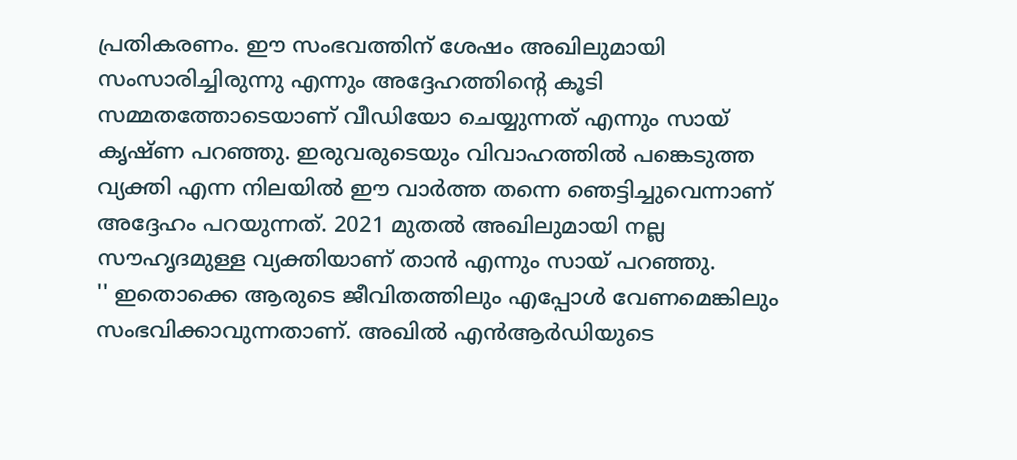പ്രതികരണം. ഈ സംഭവത്തിന് ശേഷം അഖിലുമായി സംസാരിച്ചിരുന്നു എന്നും അദ്ദേഹത്തിന്റെ കൂടി സമ്മതത്തോടെയാണ് വീഡിയോ ചെയ്യുന്നത് എന്നും സായ് കൃഷ്ണ പറഞ്ഞു. ഇരുവരുടെയും വിവാഹത്തില്‍ പങ്കെടുത്ത വ്യക്തി എന്ന നിലയില്‍ ഈ വാര്‍ത്ത തന്നെ ഞെട്ടിച്ചുവെന്നാണ് അദ്ദേഹം പറയുന്നത്. 2021 മുതല്‍ അഖിലുമായി നല്ല സൗഹൃദമുള്ള വ്യക്തിയാണ് താന്‍ എന്നും സായ് പറഞ്ഞു.
'' ഇതൊക്കെ ആരുടെ ജീവിതത്തിലും എപ്പോള്‍ വേണമെങ്കിലും സംഭവിക്കാവുന്നതാണ്. അഖില്‍ എന്‍ആര്‍ഡിയുടെ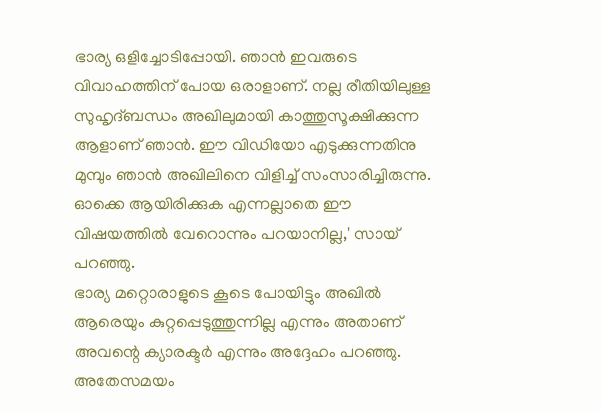ഭാര്യ ഒളിച്ചോടിപ്പോയി. ഞാന്‍ ഇവരുടെ വിവാഹത്തിന് പോയ ഒരാളാണ്. നല്ല രീതിയിലുള്ള സുഹൃദ്ബന്ധം അഖിലുമായി കാത്തുസൂക്ഷിക്കുന്ന ആളാണ് ഞാന്‍. ഈ വിഡിയോ എടുക്കുന്നതിനു മുമ്പും ഞാന്‍ അഖിലിനെ വിളിച്ച് സംസാരിച്ചിരുന്നു. ഓക്കെ ആയിരിക്കുക എന്നല്ലാതെ ഈ വിഷയത്തില്‍ വേറൊന്നും പറയാനില്ല,' സായ് പറഞ്ഞു.
ഭാര്യ മറ്റൊരാളുടെ കൂടെ പോയിട്ടും അഖില്‍ ആരെയും കുറ്റപ്പെടുത്തുന്നില്ല എന്നും അതാണ് അവന്റെ ക്യാരക്ടര്‍ എന്നും അദ്ദേഹം പറഞ്ഞു. അതേസമയം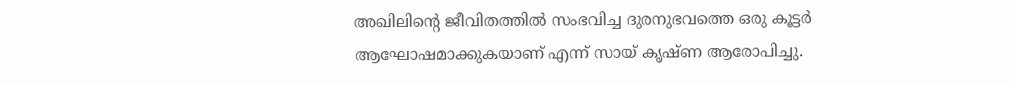അഖിലിന്റെ ജീവിതത്തില്‍ സംഭവിച്ച ദുരനുഭവത്തെ ഒരു കൂട്ടര്‍ ആഘോഷമാക്കുകയാണ് എന്ന് സായ് കൃഷ്ണ ആരോപിച്ചു.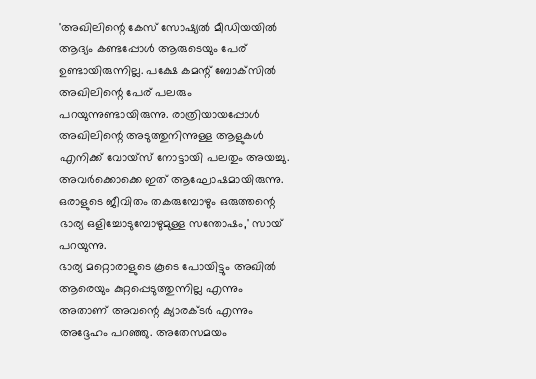'അഖിലിന്റെ കേസ് സോഷ്യല്‍ മീഡിയയില്‍ ആദ്യം കണ്ടപ്പോള്‍ ആരുടെയും പേര് ഉണ്ടായിരുന്നില്ല. പക്ഷേ കമന്റ് ബോക്‌സില്‍ അഖിലിന്റെ പേര് പലരും പറയുന്നുണ്ടായിരുന്നു. രാത്രിയായപ്പോള്‍ അഖിലിന്റെ അടുത്തുനിന്നുള്ള ആളുകള്‍ എനിക്ക് വോയ്‌സ് നോട്ടായി പലതും അയച്ചു. അവര്‍ക്കൊക്കെ ഇത് ആഘോഷമായിരുന്നു. ഒരാളുടെ ജീവിതം തകരുമ്പോഴും ഒരുത്തന്റെ ഭാര്യ ഒളിച്ചോടുമ്പോഴുമുള്ള സന്തോഷം,' സായ് പറയുന്നു.
ഭാര്യ മറ്റൊരാളുടെ കൂടെ പോയിട്ടും അഖില്‍ ആരെയും കുറ്റപ്പെടുത്തുന്നില്ല എന്നും അതാണ് അവന്റെ ക്യാരക്ടര്‍ എന്നും അദ്ദേഹം പറഞ്ഞു. അതേസമയം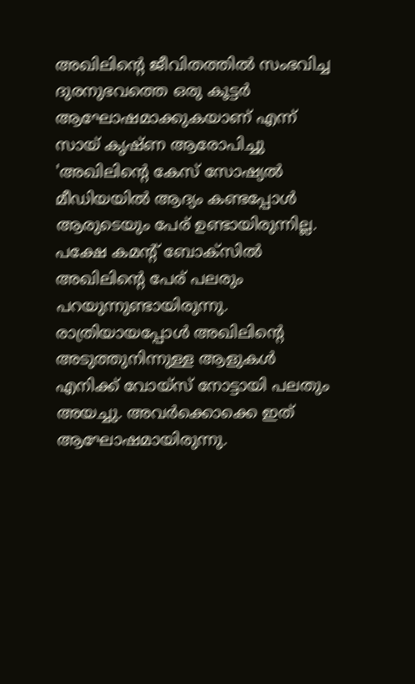അഖിലിന്റെ ജീവിതത്തില്‍ സംഭവിച്ച ദുരനുഭവത്തെ ഒരു കൂട്ടര്‍ ആഘോഷമാക്കുകയാണ് എന്ന് സായ് കൃഷ്ണ ആരോപിച്ചു
'അഖിലിന്റെ കേസ് സോഷ്യല്‍ മീഡിയയില്‍ ആദ്യം കണ്ടപ്പോള്‍ ആരുടെയും പേര് ഉണ്ടായിരുന്നില്ല. പക്ഷേ കമന്റ് ബോക്‌സില്‍ അഖിലിന്റെ പേര് പലരും പറയുന്നുണ്ടായിരുന്നു. രാത്രിയായപ്പോള്‍ അഖിലിന്റെ അടുത്തുനിന്നുള്ള ആളുകള്‍ എനിക്ക് വോയ്‌സ് നോട്ടായി പലതും അയച്ചു. അവര്‍ക്കൊക്കെ ഇത് ആഘോഷമായിരുന്നു.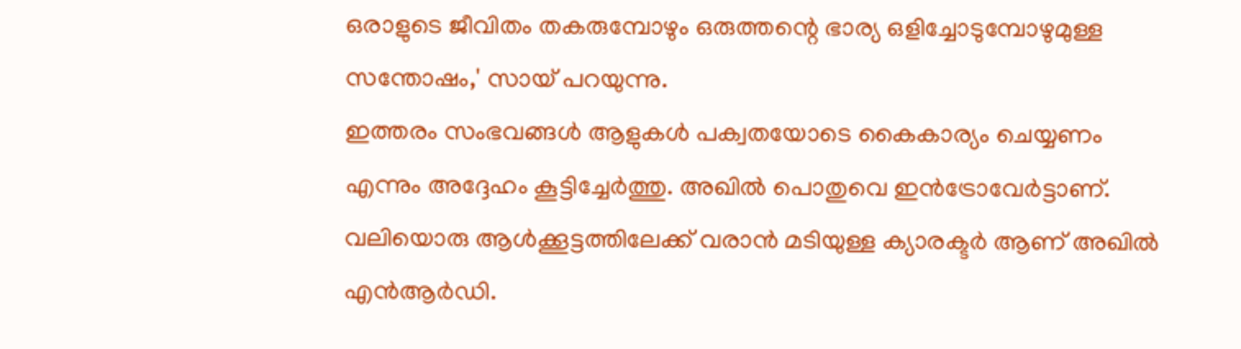ഒരാളുടെ ജീവിതം തകരുമ്പോഴും ഒരുത്തന്റെ ഭാര്യ ഒളിച്ചോടുമ്പോഴുമുള്ള സന്തോഷം,' സായ് പറയുന്നു.
ഇത്തരം സംഭവങ്ങള്‍ ആളുകള്‍ പക്വതയോടെ കൈകാര്യം ചെയ്യണം എന്നും അദ്ദേഹം കൂട്ടിച്ചേര്‍ത്തു. അഖില്‍ പൊതുവെ ഇന്‍ട്രോവേര്‍ട്ടാണ്. വലിയൊരു ആള്‍ക്കൂട്ടത്തിലേക്ക് വരാന്‍ മടിയുള്ള ക്യാരക്ടര്‍ ആണ് അഖില്‍ എന്‍ആര്‍ഡി.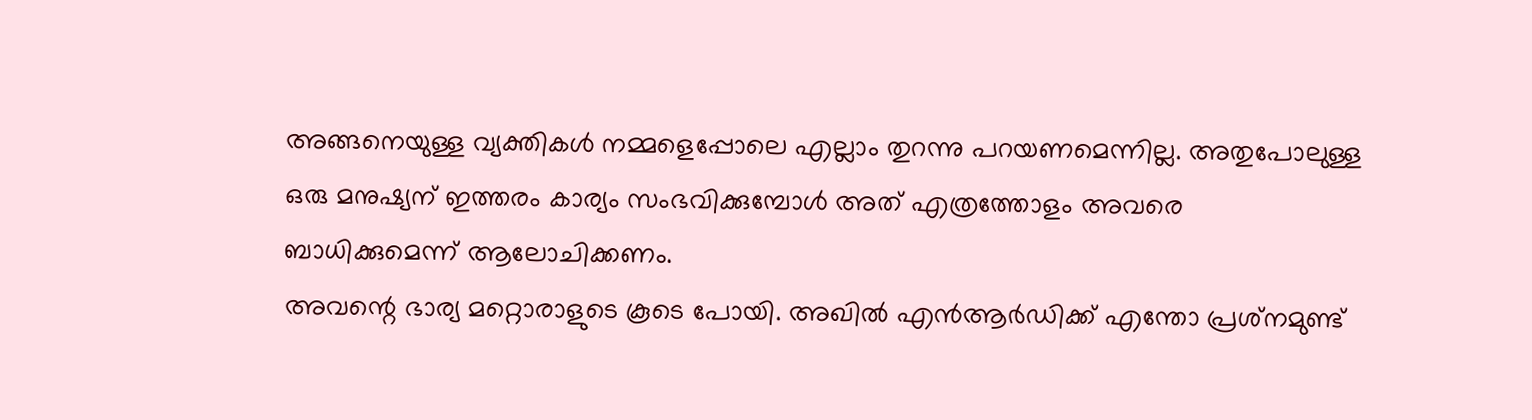അങ്ങനെയുള്ള വ്യക്തികള്‍ നമ്മളെപ്പോലെ എല്ലാം തുറന്നു പറയണമെന്നില്ല. അതുപോലുള്ള ഒരു മനുഷ്യന് ഇത്തരം കാര്യം സംഭവിക്കുമ്പോള്‍ അത് എത്രത്തോളം അവരെ ബാധിക്കുമെന്ന് ആലോചിക്കണം.
അവന്റെ ഭാര്യ മറ്റൊരാളുടെ കൂടെ പോയി. അഖില്‍ എന്‍ആര്‍ഡിക്ക് എന്തോ പ്രശ്‌നമുണ്ട്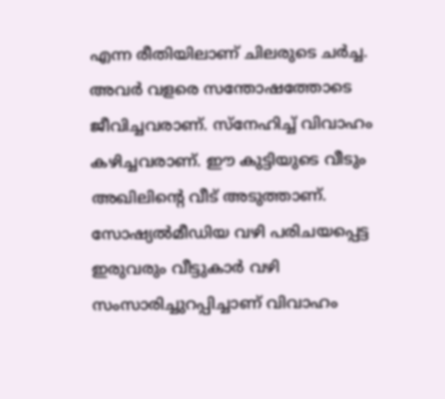എന്ന രീതിയിലാണ് ചിലരുടെ ചര്‍ച്ച. അവര്‍ വളരെ സന്തോഷത്തോടെ ജീവിച്ചവരാണ്. സ്‌നേഹിച്ച് വിവാഹം കഴിച്ചവരാണ്. ഈ കുട്ടിയുടെ വീടും അഖിലിന്റെ വീട് അടുത്താണ്. സോഷ്യല്‍മീഡിയ വഴി പരിചയപ്പെട്ട ഇരുവരും വീട്ടുകാര്‍ വഴി സംസാരിച്ചുറപ്പിച്ചാണ് വിവാഹം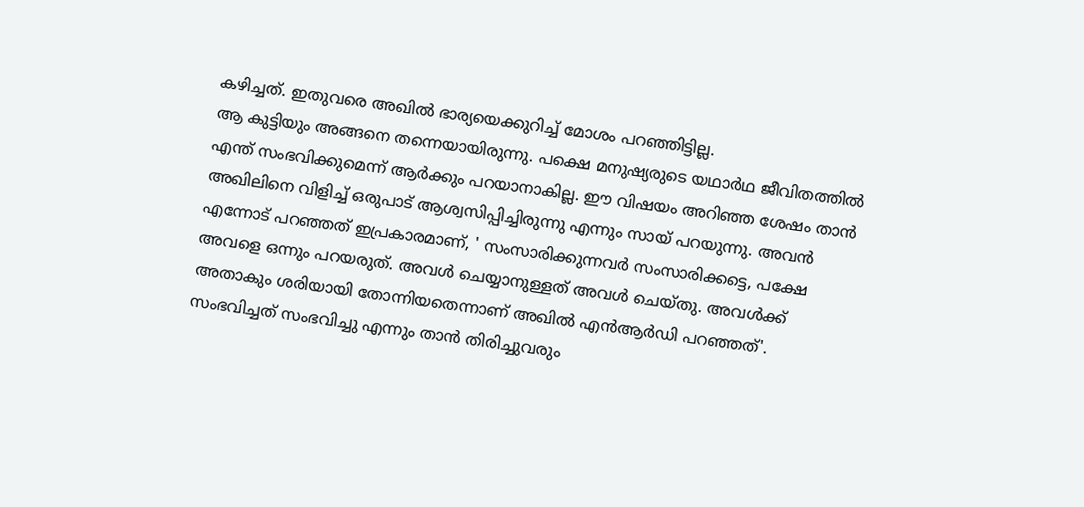കഴിച്ചത്. ഇതുവരെ അഖില്‍ ഭാര്യയെക്കുറിച്ച് മോശം പറഞ്ഞിട്ടില്ല.
ആ കുട്ടിയും അങ്ങനെ തന്നെയായിരുന്നു. പക്ഷെ മനുഷ്യരുടെ യഥാര്‍ഥ ജീവിതത്തില്‍ എന്ത് സംഭവിക്കുമെന്ന് ആര്‍ക്കും പറയാനാകില്ല. ഈ വിഷയം അറിഞ്ഞ ശേഷം താന്‍ അഖിലിനെ വിളിച്ച് ഒരുപാട് ആശ്വസിപ്പിച്ചിരുന്നു എന്നും സായ് പറയുന്നു. അവന്‍ എന്നോട് പറഞ്ഞത് ഇപ്രകാരമാണ്, ' സംസാരിക്കുന്നവര്‍ സംസാരിക്കട്ടെ, പക്ഷേ അവളെ ഒന്നും പറയരുത്. അവള്‍ ചെയ്യാനുള്ളത് അവള്‍ ചെയ്തു. അവള്‍ക്ക് അതാകും ശരിയായി തോന്നിയതെന്നാണ് അഖില്‍ എന്‍ആര്‍ഡി പറഞ്ഞത്'.
സംഭവിച്ചത് സംഭവിച്ചു എന്നും താന്‍ തിരിച്ചുവരും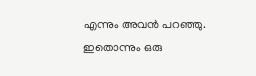എന്നും അവന്‍ പറഞ്ഞു. ഇതൊന്നും ഒരു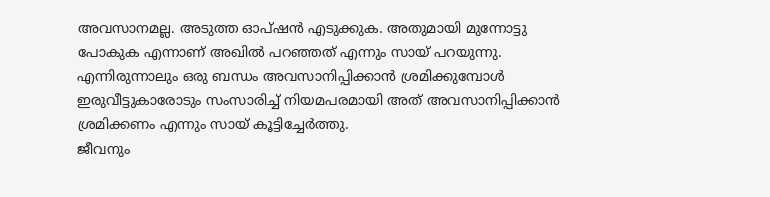അവസാനമല്ല. അടുത്ത ഓപ്ഷന്‍ എടുക്കുക. അതുമായി മുന്നോട്ടു പോകുക എന്നാണ് അഖില്‍ പറഞ്ഞത് എന്നും സായ് പറയുന്നു. എന്നിരുന്നാലും ഒരു ബന്ധം അവസാനിപ്പിക്കാന്‍ ശ്രമിക്കുമ്പോള്‍ ഇരുവീട്ടുകാരോടും സംസാരിച്ച് നിയമപരമായി അത് അവസാനിപ്പിക്കാന്‍ ശ്രമിക്കണം എന്നും സായ് കൂട്ടിച്ചേര്‍ത്തു.
ജീവനും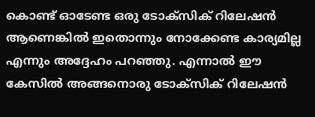കൊണ്ട് ഓടേണ്ട ഒരു ടോക്‌സിക് റിലേഷന്‍ ആണെങ്കില്‍ ഇതൊന്നും നോക്കേണ്ട കാര്യമില്ല എന്നും അദ്ദേഹം പറഞ്ഞു. എന്നാല്‍ ഈ കേസില്‍ അങ്ങനൊരു ടോക്‌സിക് റിലേഷന്‍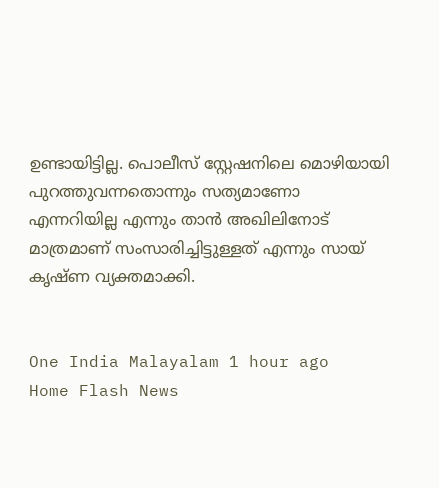ഉണ്ടായിട്ടില്ല. പൊലീസ് സ്റ്റേഷനിലെ മൊഴിയായി പുറത്തുവന്നതൊന്നും സത്യമാണോ എന്നറിയില്ല എന്നും താന്‍ അഖിലിനോട് മാത്രമാണ് സംസാരിച്ചിട്ടുള്ളത് എന്നും സായ് കൃഷ്ണ വ്യക്തമാക്കി.


One India Malayalam 1 hour ago
Home Flash News